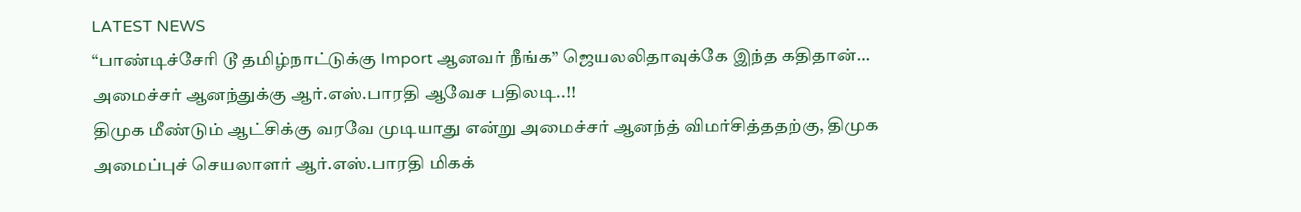LATEST NEWS
“பாண்டிச்சேரி டூ தமிழ்நாட்டுக்கு Import ஆனவர் நீங்க” ஜெயலலிதாவுக்கே இந்த கதிதான்… அமைச்சர் ஆனந்துக்கு ஆர்.எஸ்.பாரதி ஆவேச பதிலடி..!!
திமுக மீண்டும் ஆட்சிக்கு வரவே முடியாது என்று அமைச்சர் ஆனந்த் விமர்சித்ததற்கு, திமுக அமைப்புச் செயலாளர் ஆர்.எஸ்.பாரதி மிகக்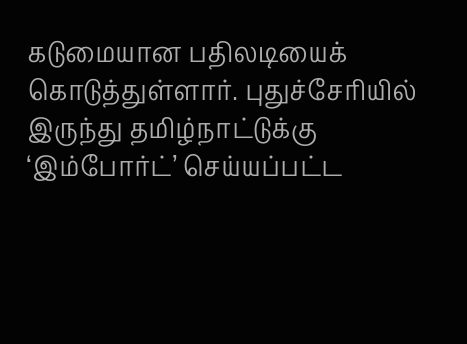கடுமையான பதிலடியைக் கொடுத்துள்ளார். புதுச்சேரியில் இருந்து தமிழ்நாட்டுக்கு ‘இம்போர்ட்’ செய்யப்பட்ட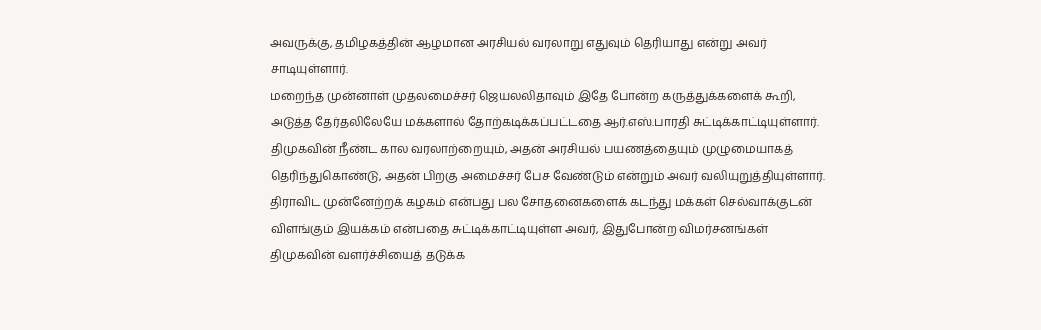அவருக்கு, தமிழகத்தின் ஆழமான அரசியல் வரலாறு எதுவும் தெரியாது என்று அவர் சாடியுள்ளார்.
மறைந்த முன்னாள் முதலமைச்சர் ஜெயலலிதாவும் இதே போன்ற கருத்துக்களைக் கூறி, அடுத்த தேர்தலிலேயே மக்களால் தோற்கடிக்கப்பட்டதை ஆர்.எஸ்.பாரதி சுட்டிக்காட்டியுள்ளார். திமுகவின் நீண்ட கால வரலாற்றையும், அதன் அரசியல் பயணத்தையும் முழுமையாகத் தெரிந்துகொண்டு, அதன் பிறகு அமைச்சர் பேச வேண்டும் என்றும் அவர் வலியுறுத்தியுள்ளார்.
திராவிட முன்னேற்றக் கழகம் என்பது பல சோதனைகளைக் கடந்து மக்கள் செல்வாக்குடன் விளங்கும் இயக்கம் என்பதை சுட்டிக்காட்டியுள்ள அவர், இதுபோன்ற விமர்சனங்கள் திமுகவின் வளர்ச்சியைத் தடுக்க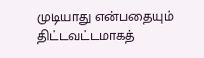முடியாது என்பதையும் திட்டவட்டமாகத்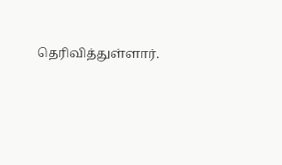தெரிவித்துள்ளார்.